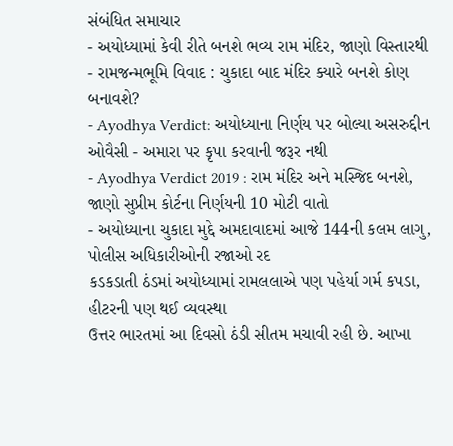સંબંધિત સમાચાર
- અયોધ્યામાં કેવી રીતે બનશે ભવ્ય રામ મંદિર, જાણો વિસ્તારથી
- રામજન્મભૂમિ વિવાદ : ચુકાદા બાદ મંદિર ક્યારે બનશે કોણ બનાવશે?
- Ayodhya Verdict: અયોધ્યાના નિર્ણય પર બોલ્યા અસરુદ્દીન ઓવૈસી - અમારા પર કૃપા કરવાની જરૂર નથી
- Ayodhya Verdict 2019 : રામ મંદિર અને મસ્જિદ બનશે, જાણો સુપ્રીમ કોર્ટના નિર્ણયની 10 મોટી વાતો
- અયોધ્યાના ચુકાદા મુદ્દે અમદાવાદમાં આજે 144ની કલમ લાગુ, પોલીસ અધિકારીઓની રજાઓ રદ
કડકડાતી ઠંડમાં અયોધ્યામાં રામલલાએ પણ પહેર્યા ગર્મ કપડા, હીટરની પણ થઈ વ્યવસ્થા
ઉત્તર ભારતમાં આ દિવસો ઠંડી સીતમ મચાવી રહી છે. આખા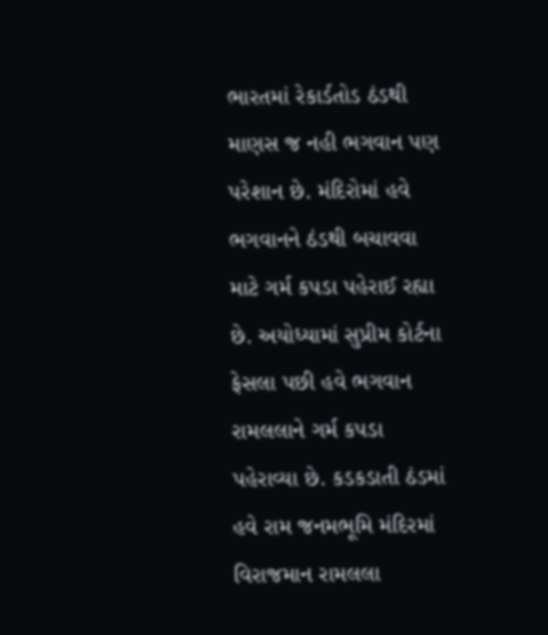ભારતમાં રેકાર્ડતોડ ઠંડથી માણસ જ નહી ભગવાન પણ પરેશાન છે. મંદિરોમાં હવે ભગવાનને ઠંડથી બચાવવા માટે ગર્મ કપડા પહેરાઈ રહ્યા છે. અયોધ્યામાં સુપ્રીમ કોર્ટના ફેસલા પછી હવે ભગવાન રામલલાને ગર્મ કપડા પહેરાવ્યા છે. કડકડાતી ઠંડમાં હવે રામ જનમભૂમિ મંદિરમાં વિરાજમાન રામલલા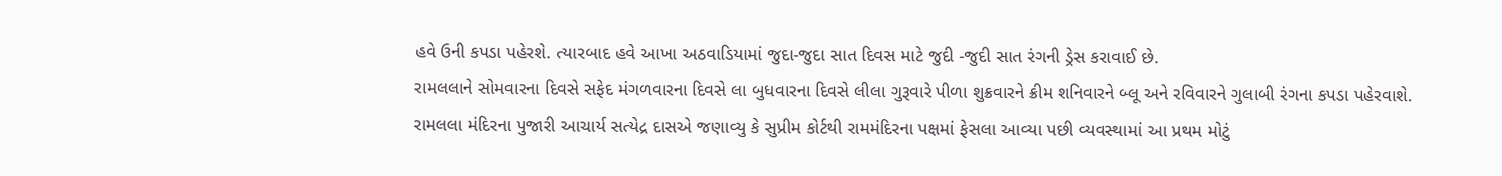હવે ઉની કપડા પહેરશે. ત્યારબાદ હવે આખા અઠવાડિયામાં જુદા-જુદા સાત દિવસ માટે જુદી -જુદી સાત રંગની ડ્રેસ કરાવાઈ છે.
રામલલાને સોમવારના દિવસે સફેદ મંગળવારના દિવસે લા બુધવારના દિવસે લીલા ગુરૂવારે પીળા શુક્રવારને ક્રીમ શનિવારને બ્લૂ અને રવિવારને ગુલાબી રંગના કપડા પહેરવાશે. રામલલા મંદિરના પુજારી આચાર્ય સત્યેદ્ર દાસએ જણાવ્યુ કે સુપ્રીમ કોર્ટથી રામમંદિરના પક્ષમાં ફેસલા આવ્યા પછી વ્યવસ્થામાં આ પ્રથમ મોટું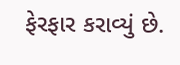ફેરફાર કરાવ્યું છે.